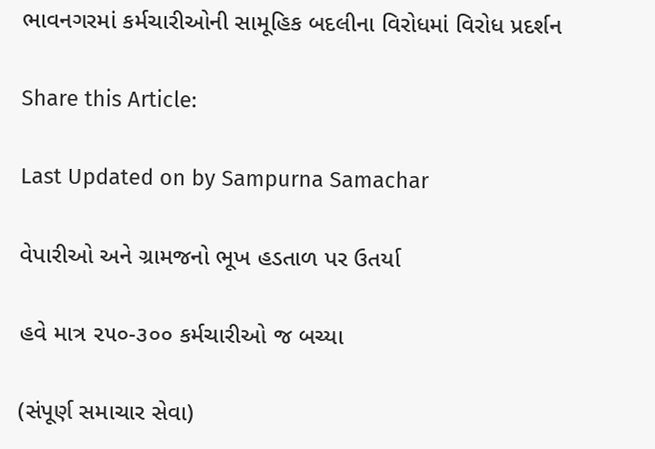ભાવનગરમાં કર્મચારીઓની સામૂહિક બદલીના વિરોધમાં વિરોધ પ્રદર્શન

Share this Article:

Last Updated on by Sampurna Samachar

વેપારીઓ અને ગ્રામજનો ભૂખ હડતાળ પર ઉતર્યા

હવે માત્ર ૨૫૦-૩૦૦ કર્મચારીઓ જ બચ્યા

(સંપૂર્ણ સમાચાર સેવા)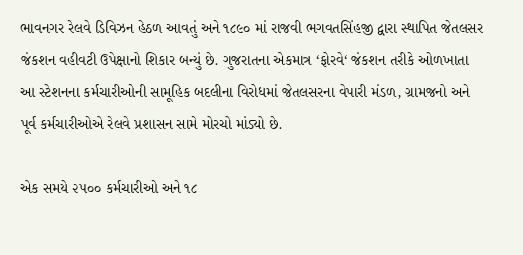ભાવનગર રેલવે ડિવિઝન હેઠળ આવતું અને ૧૮૯૦ માં રાજવી ભગવતસિંહજી દ્વારા સ્થાપિત જેતલસર જંકશન વહીવટી ઉપેક્ષાનો શિકાર બન્યું છે. ગુજરાતના એકમાત્ર ‘ફોરવે‘ જંકશન તરીકે ઓળખાતા આ સ્ટેશનના કર્મચારીઓની સામૂહિક બદલીના વિરોધમાં જેતલસરના વેપારી મંડળ, ગ્રામજનો અને પૂર્વ કર્મચારીઓએ રેલવે પ્રશાસન સામે મોરચો માંડ્યો છે.

એક સમયે ૨૫૦૦ કર્મચારીઓ અને ૧૮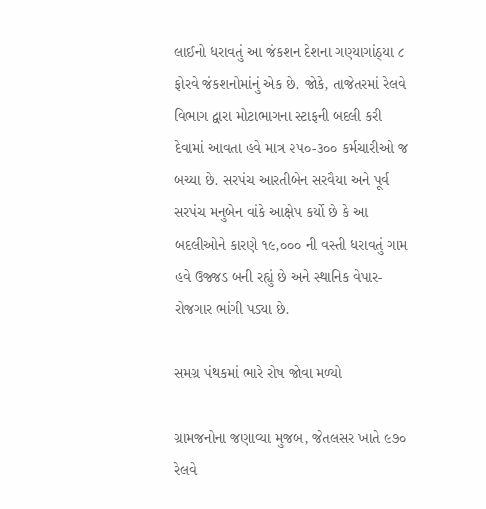લાઈનો ધરાવતું આ જંકશન દેશના ગણ્યાગાંઠ્યા ૮ ફોરવે જંકશનોમાંનું એક છે. જોકે, તાજેતરમાં રેલવે વિભાગ દ્વારા મોટાભાગના સ્ટાફની બદલી કરી દેવામાં આવતા હવે માત્ર ૨૫૦-૩૦૦ કર્મચારીઓ જ બચ્યા છે. સરપંચ આરતીબેન સરવૈયા અને પૂર્વ સરપંચ મનુબેન વાંકે આક્ષેપ કર્યો છે કે આ બદલીઓને કારણે ૧૯,૦૦૦ ની વસ્તી ધરાવતું ગામ હવે ઉજ્જડ બની રહ્યું છે અને સ્થાનિક વેપાર-રોજગાર ભાંગી પડ્યા છે.

સમગ્ર પંથકમાં ભારે રોષ જોવા મળ્યો

ગ્રામજનોના જણાવ્યા મુજબ, જેતલસર ખાતે ૯૭૦ રેલવે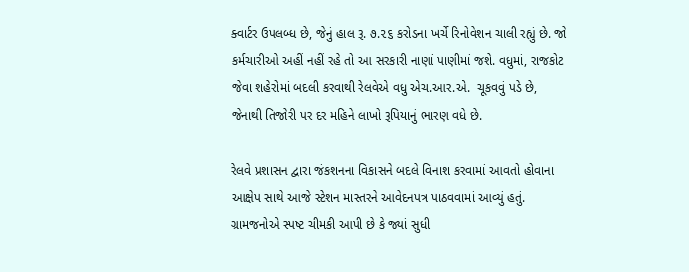ક્વાર્ટર ઉપલબ્ધ છે, જેનું હાલ રૂ. ૭.૨૬ કરોડના ખર્ચે રિનોવેશન ચાલી રહ્યું છે. જો કર્મચારીઓ અહીં નહીં રહે તો આ સરકારી નાણાં પાણીમાં જશે. વધુમાં, રાજકોટ જેવા શહેરોમાં બદલી કરવાથી રેલવેએ વધુ એચ.આર.એ.  ચૂકવવું પડે છે, જેનાથી તિજોરી પર દર મહિને લાખો રૂપિયાનું ભારણ વધે છે.

રેલવે પ્રશાસન દ્વારા જંકશનના વિકાસને બદલે વિનાશ કરવામાં આવતો હોવાના આક્ષેપ સાથે આજે સ્ટેશન માસ્તરને આવેદનપત્ર પાઠવવામાં આવ્યું હતું. ગ્રામજનોએ સ્પષ્ટ ચીમકી આપી છે કે જ્યાં સુધી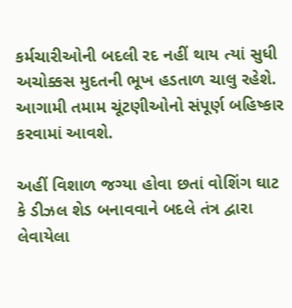કર્મચારીઓની બદલી રદ નહીં થાય ત્યાં સુધી અચોક્કસ મુદતની ભૂખ હડતાળ ચાલુ રહેશે. આગામી તમામ ચૂંટણીઓનો સંપૂર્ણ બહિષ્કાર કરવામાં આવશે.

અહીં વિશાળ જગ્યા હોવા છતાં વોશિંગ ઘાટ કે ડીઝલ શેડ બનાવવાને બદલે તંત્ર દ્વારા લેવાયેલા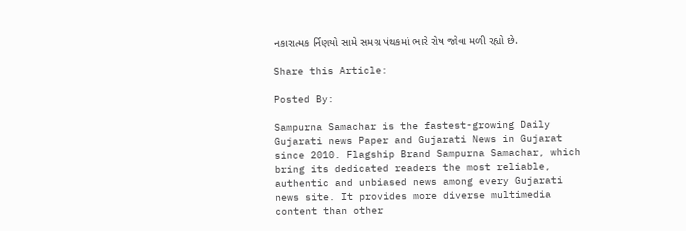નકારાત્મક ર્નિણયો સામે સમગ્ર પંથકમાં ભારે રોષ જોવા મળી રહ્યો છે.

Share this Article:

Posted By:

Sampurna Samachar is the fastest-growing Daily Gujarati news Paper and Gujarati News in Gujarat since 2010. Flagship Brand Sampurna Samachar, which bring its dedicated readers the most reliable, authentic and unbiased news among every Gujarati news site. It provides more diverse multimedia content than other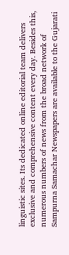linguistic sites. Its dedicated online editorial team delivers exclusive and comprehensive content every day. Besides this, numerous numbers of news from the broad network of Sampurna Samachar Newspapers are available to the Gujarati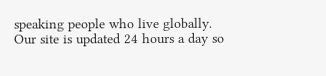speaking people who live globally. Our site is updated 24 hours a day so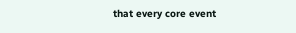that every core event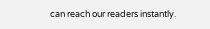can reach our readers instantly.